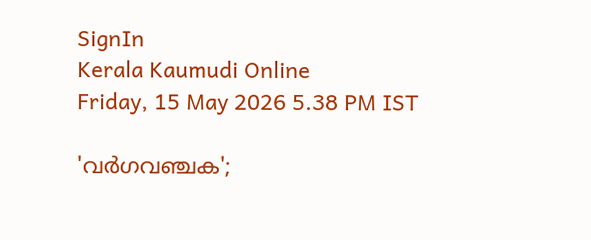SignIn
Kerala Kaumudi Online
Friday, 15 May 2026 5.38 PM IST

'വർഗവഞ്ചക';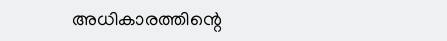അധികാരത്തിന്റെ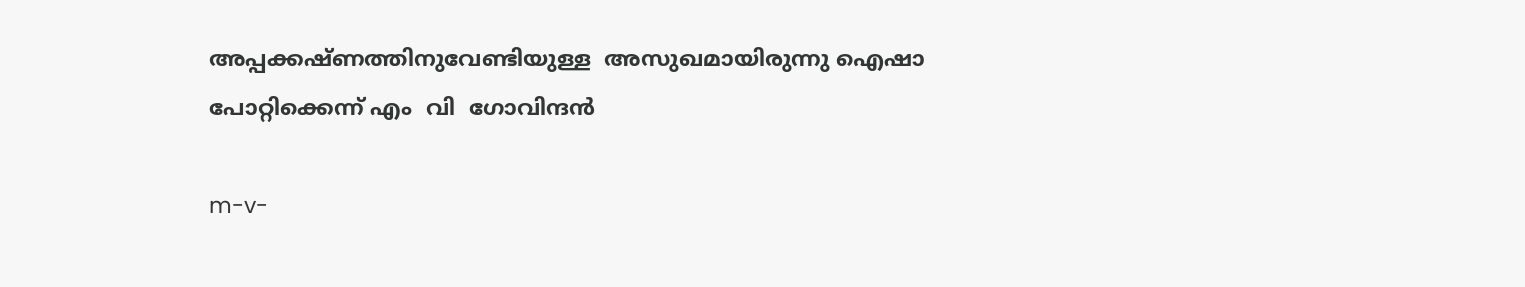അപ്പക്കഷ്ണത്തിനുവേണ്ടിയുള്ള  അസുഖമായിരുന്നു ഐഷാ  പോറ്റിക്കെന്ന് എം  വി  ഗോവിന്ദൻ

m-v-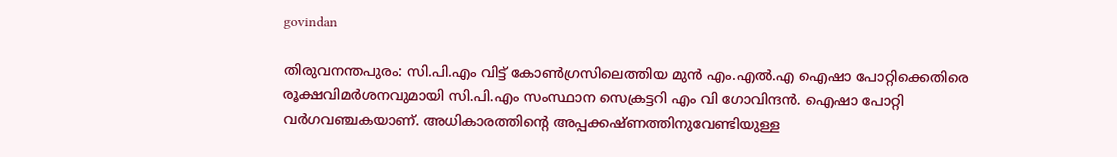govindan

തിരുവനന്തപുരം: സി.പി.എം വിട്ട് കോൺഗ്രസിലെത്തിയ മുൻ എം.എൽ.എ ഐഷാ പോറ്റിക്കെതിരെ രൂക്ഷവിമർശനവുമായി സി.പി.എം സംസ്ഥാന സെക്രട്ടറി എം വി ഗോവിന്ദൻ. ഐഷാ പോറ്റി വർഗവഞ്ചകയാണ്. അധികാരത്തിന്റെ അപ്പക്കഷ്ണത്തിനുവേണ്ടിയുള്ള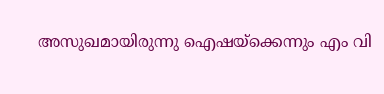അസുഖമായിരുന്നു ഐഷയ്ക്കെന്നും എം വി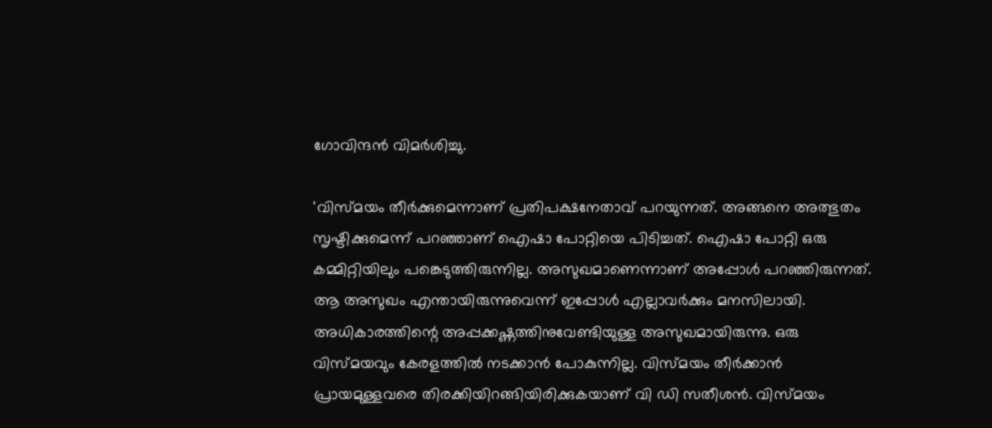ഗോവിന്ദൻ വിമർശിച്ചു.

'വിസ്‌മയം തീർക്കുമെന്നാണ് പ്രതിപക്ഷനേതാവ് പറയുന്നത്. അങ്ങനെ അത്ഭുതം സൃഷ്ടിക്കുമെന്ന് പറഞ്ഞാണ് ഐഷാ പോറ്റിയെ പിടിച്ചത്. ഐഷാ പോറ്റി ഒരു കമ്മിറ്റിയിലും പങ്കെടുത്തിരുന്നില്ല. അസുഖമാണെന്നാണ് അപ്പോൾ പറഞ്ഞിരുന്നത്. ആ അസുഖം എന്തായിരുന്നുവെന്ന് ഇപ്പോൾ എല്ലാവർക്കും മനസിലായി. അധികാരത്തിന്റെ അപ്പക്കഷ്ണത്തിനുവേണ്ടിയുള്ള അസുഖമായിരുന്നു. ഒരു വിസ്‌മയവും കേരളത്തിൽ നടക്കാൻ പോകുന്നില്ല. വിസ്‌മയം തീർക്കാൻ പ്രായമുള്ളവരെ തിരക്കിയിറങ്ങിയിരിക്കുകയാണ് വി ഡി സതീശൻ. വിസ്‌മയം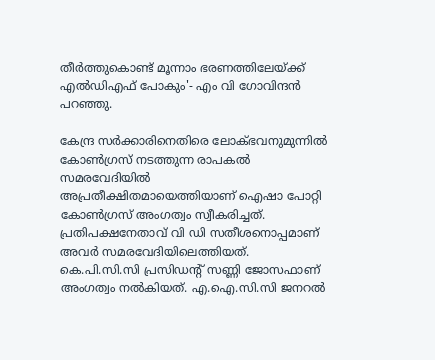തീർത്തുകൊണ്ട് മൂന്നാം ഭരണത്തിലേയ്ക്ക് എൽഡിഎഫ് പോകും'- എം വി ഗോവിന്ദൻ പറഞ്ഞു.

കേന്ദ്ര സർക്കാരിനെതിരെ ലോക്ഭവനുമുന്നിൽ കോൺഗ്രസ് നടത്തുന്ന രാപകൽ സമരവേദിയിൽ അപ്രതീക്ഷിതമായെത്തിയാണ് ഐഷാ പോറ്റി കോൺഗ്രസ് അംഗത്വം സ്വീകരിച്ചത്. പ്രതിപക്ഷനേതാവ് വി ഡി സതീശനൊപ്പമാണ് അവർ സമരവേദിയിലെത്തിയത്. കെ.പി.സി.സി പ്രസിഡന്റ് സണ്ണി ജോസഫാണ് അംഗത്വം നൽകിയത്. എ.ഐ.സി.സി ജനറൽ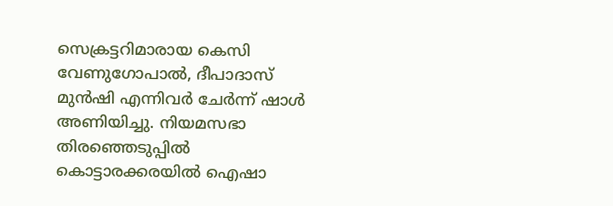സെക്രട്ടറിമാരായ കെസി വേണുഗോപാൽ, ദീപാദാസ് മുൻഷി എന്നിവർ ചേർന്ന് ഷാൾ അണിയിച്ചു. നിയമസഭാ തിരഞ്ഞെടുപ്പിൽ കൊട്ടാരക്കരയിൽ ഐഷാ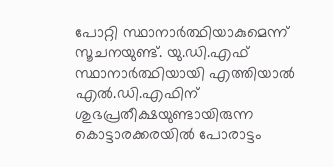പോറ്റി സ്ഥാനാർത്ഥിയാകുമെന്ന് സൂചനയുണ്ട്. യു.ഡി.എഫ് സ്ഥാനാർത്ഥിയായി എത്തിയാൽ എൽ.ഡി.എഫിന് ശുഭപ്രതീക്ഷയുണ്ടായിരുന്ന കൊട്ടാരക്കരയിൽ പോരാട്ടം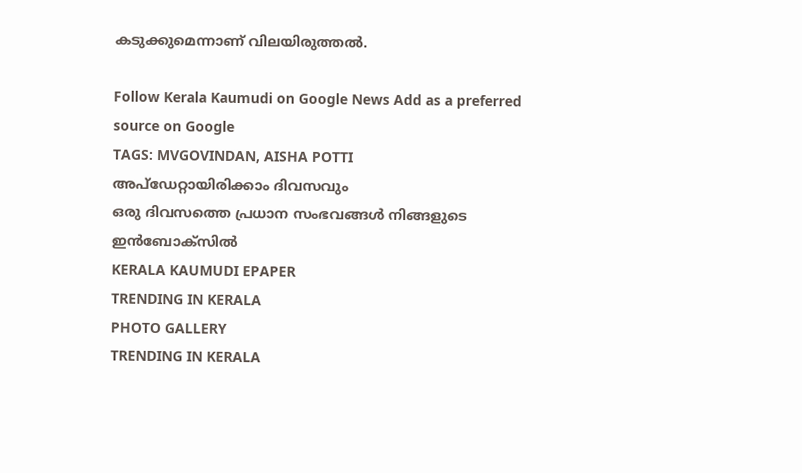കടുക്കുമെന്നാണ് വിലയിരുത്തൽ.

Follow Kerala Kaumudi on Google News Add as a preferred source on Google
TAGS: MVGOVINDAN, AISHA POTTI
അപ്ഡേറ്റായിരിക്കാം ദിവസവും
ഒരു ദിവസത്തെ പ്രധാന സംഭവങ്ങൾ നിങ്ങളുടെ ഇൻബോക്സിൽ
KERALA KAUMUDI EPAPER
TRENDING IN KERALA
PHOTO GALLERY
TRENDING IN KERALA